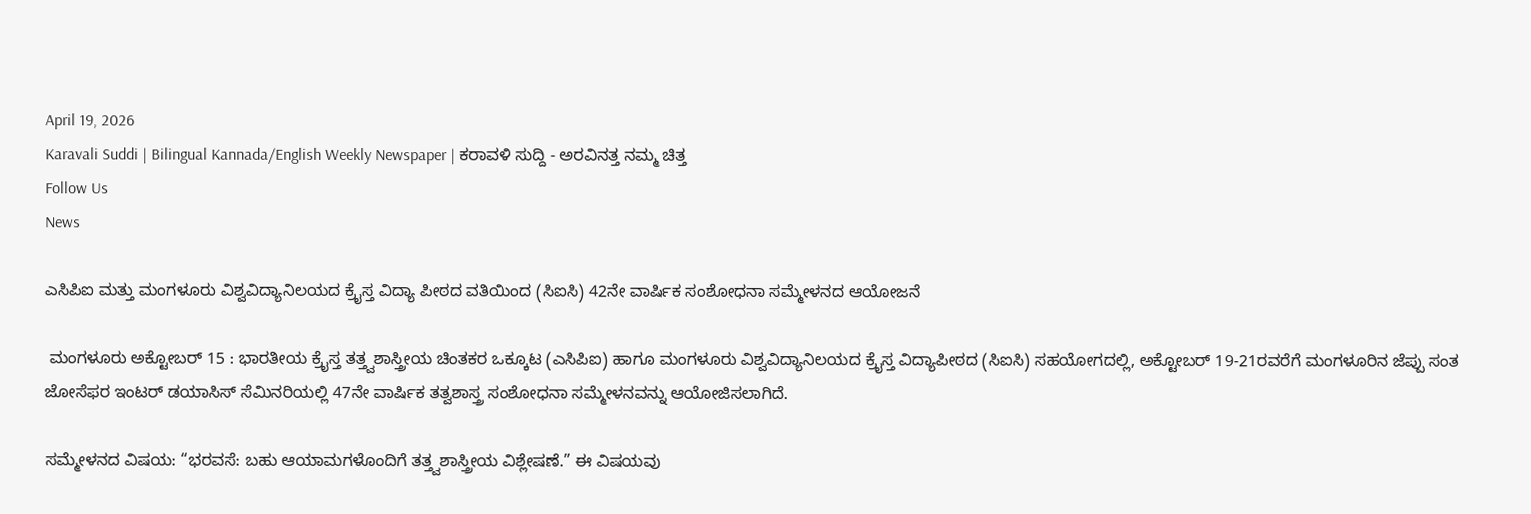April 19, 2026
Karavali Suddi | Bilingual Kannada/English Weekly Newspaper | ಕರಾವಳಿ ಸುದ್ದಿ - ಅರವಿನತ್ತ ನಮ್ಮ ಚಿತ್ತ
Follow Us
News

ಎಸಿಪಿಐ ಮತ್ತು ಮಂಗಳೂರು ವಿಶ್ವವಿದ್ಯಾನಿಲಯದ ಕ್ರೈಸ್ತ ವಿದ್ಯಾ ಪೀಠದ ವತಿಯಿಂದ (ಸಿಐಸಿ) 42ನೇ ವಾರ್ಷಿಕ ಸಂಶೋಧನಾ ಸಮ್ಮೇಳನದ ಆಯೋಜನೆ

 ಮಂಗಳೂರು ಅಕ್ಟೋಬರ್ 15 : ಭಾರತೀಯ ಕ್ರೈಸ್ತ ತತ್ತ್ವಶಾಸ್ತ್ರೀಯ ಚಿಂತಕರ ಒಕ್ಕೂಟ (ಎಸಿಪಿಐ) ಹಾಗೂ ಮಂಗಳೂರು ವಿಶ್ವವಿದ್ಯಾನಿಲಯದ ಕ್ರೈಸ್ತ ವಿದ್ಯಾಪೀಠದ (ಸಿಐಸಿ) ಸಹಯೋಗದಲ್ಲಿ, ಅಕ್ಟೋಬರ್ 19-21ರವರೆಗೆ ಮಂಗಳೂರಿನ ಜೆಪ್ಪು ಸಂತ ಜೋಸೆಫರ ಇಂಟರ್ ಡಯಾಸಿಸ್ ಸೆಮಿನರಿಯಲ್ಲಿ 47ನೇ ವಾರ್ಷಿಕ ತತ್ವಶಾಸ್ತ್ರ ಸಂಶೋಧನಾ ಸಮ್ಮೇಳನವನ್ನು ಆಯೋಜಿಸಲಾಗಿದೆ.

ಸಮ್ಮೇಳನದ ವಿಷಯ: “ಭರವಸೆ: ಬಹು ಆಯಾಮಗಳೊಂದಿಗೆ ತತ್ತ್ವಶಾಸ್ತ್ರೀಯ ವಿಶ್ಲೇಷಣೆ.” ಈ ವಿಷಯವು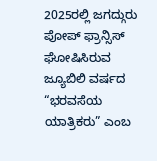2025ರಲ್ಲಿ ಜಗದ್ಗುರು ಪೋಪ್ ಫ್ರಾನ್ಸಿಸ್ ಘೋಷಿಸಿರುವ ಜ್ಯೂಬಿಲಿ ವರ್ಷದ “ಭರವಸೆಯ ಯಾತ್ರಿಕರು” ಎಂಬ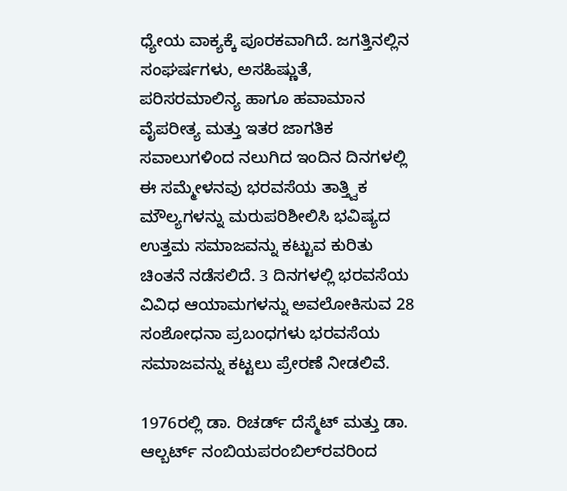ಧ್ಯೇಯ ವಾಕ್ಯಕ್ಕೆ ಪೂರಕವಾಗಿದೆ. ಜಗತ್ತಿನಲ್ಲಿನ ಸಂಘರ್ಷಗಳು, ಅಸಹಿಷ್ಣುತೆ, ಪರಿಸರಮಾಲಿನ್ಯ ಹಾಗೂ ಹವಾಮಾನ ವೈಪರೀತ್ಯ ಮತ್ತು ಇತರ ಜಾಗತಿಕ ಸವಾಲುಗಳಿಂದ ನಲುಗಿದ ಇಂದಿನ ದಿನಗಳಲ್ಲಿ ಈ ಸಮ್ಮೇಳನವು ಭರವಸೆಯ ತಾತ್ತ್ವಿಕ ಮೌಲ್ಯಗಳನ್ನು ಮರುಪರಿಶೀಲಿಸಿ ಭವಿಷ್ಯದ ಉತ್ತಮ ಸಮಾಜವನ್ನು ಕಟ್ಟುವ ಕುರಿತು ಚಿಂತನೆ ನಡೆಸಲಿದೆ. 3 ದಿನಗಳಲ್ಲಿ ಭರವಸೆಯ ವಿವಿಧ ಆಯಾಮಗಳನ್ನು ಅವಲೋಕಿಸುವ 28 ಸಂಶೋಧನಾ ಪ್ರಬಂಧಗಳು ಭರವಸೆಯ ಸಮಾಜವನ್ನು ಕಟ್ಟಲು ಪ್ರೇರಣೆ ನೀಡಲಿವೆ.

1976ರಲ್ಲಿ ಡಾ. ರಿಚರ್ಡ್ ದೆಸ್ಮೆಟ್ ಮತ್ತು ಡಾ. ಆಲ್ಬರ್ಟ್ ನಂಬಿಯಪರಂಬಿಲ್‌ರವರಿಂದ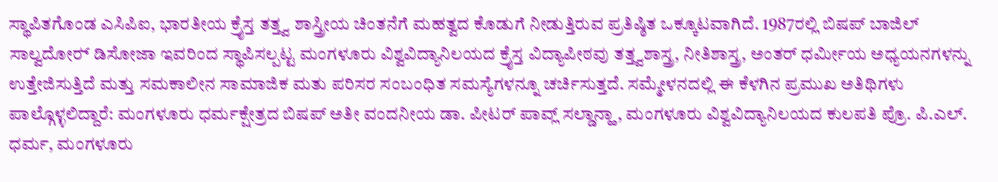ಸ್ಥಾಪಿತಗೊಂಡ ಎಸಿಪಿಐ, ಭಾರತೀಯ ಕ್ರೈಸ್ತ ತತ್ತ್ವ ಶಾಸ್ತ್ರೀಯ ಚಿಂತನೆಗೆ ಮಹತ್ವದ ಕೊಡುಗೆ ನೀಡುತ್ತಿರುವ ಪ್ರತಿಷ್ಠಿತ ಒಕ್ಕೂಟವಾಗಿದೆ. 1987ರಲ್ಲಿ ಬಿಷಪ್ ಬಾಜಿಲ್ ಸಾಲ್ವದೋರ್‍ ಡಿಸೋಜಾ ಇವರಿಂದ ಸ್ಥಾಪಿಸಲ್ಪಟ್ಟ ಮಂಗಳೂರು ವಿಶ್ವವಿದ್ಯಾನಿಲಯದ ಕ್ರೈಸ್ತ ವಿದ್ಯಾಪೀಠವು ತತ್ತ್ವಶಾಸ್ತ್ರ, ನೀತಿಶಾಸ್ತ್ರ, ಅಂತರ್‌ ಧರ್ಮೀಯ ಅಧ್ಯಯನಗಳನ್ನು ಉತ್ತೇಜಿಸುತ್ತಿದೆ ಮತ್ತು ಸಮಕಾಲೀನ ಸಾಮಾಜಿಕ ಮತು ಪರಿಸರ ಸಂಬಂಧಿತ ಸಮಸ್ಯೆಗಳನ್ನೂ ಚರ್ಚಿಸುತ್ತದೆ. ಸಮ್ಮೇಳನದಲ್ಲಿ ಈ ಕೆಳಗಿನ ಪ್ರಮುಖ ಅತಿಥಿಗಳು ಪಾಲ್ಗೊಳ್ಳಲಿದ್ದಾರೆ: ಮಂಗಳೂರು ಧರ್ಮಕ್ಷೇತ್ರದ ಬಿಷಪ್ ಅತೀ ವಂದನೀಯ ಡಾ. ಪೀಟರ್ ಪಾವ್ಲ್ ಸಲ್ಡಾನ್ಹಾ, ಮಂಗಳೂರು ವಿಶ್ವವಿದ್ಯಾನಿಲಯದ ಕುಲಪತಿ ಪ್ರೊ. ಪಿ.ಎಲ್. ಧರ್ಮ, ಮಂಗಳೂರು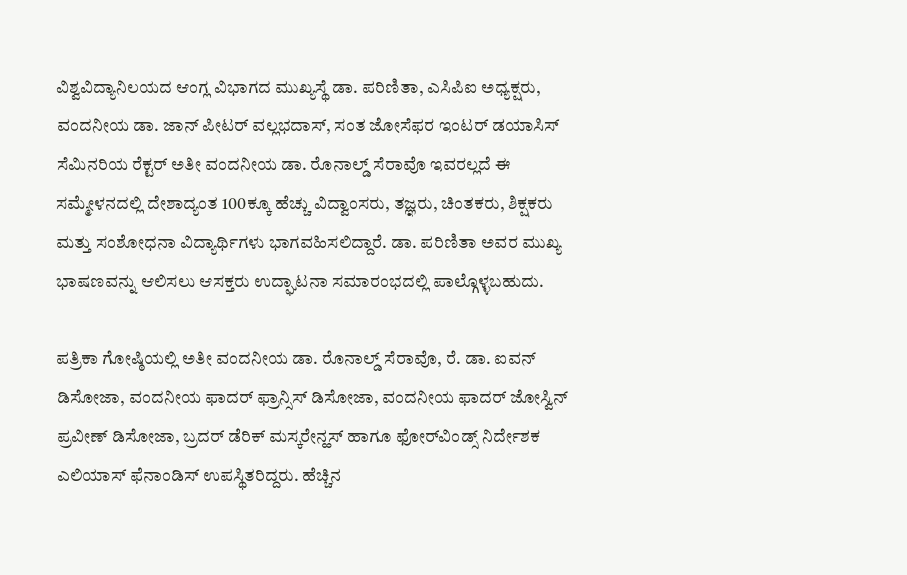ವಿಶ್ವವಿದ್ಯಾನಿಲಯದ ಆಂಗ್ಲ ವಿಭಾಗದ ಮುಖ್ಯಸ್ಥೆ ಡಾ. ಪರಿಣಿತಾ, ಎಸಿಪಿಐ ಅಧ್ಯಕ್ಷರು, ವಂದನೀಯ ಡಾ. ಜಾನ್ ಪೀಟರ್ ವಲ್ಲಭದಾಸ್, ಸಂತ ಜೋಸೆಫರ ಇಂಟರ್ ಡಯಾಸಿಸ್ ಸೆಮಿನರಿಯ ರೆಕ್ಟರ್ ಅತೀ ವಂದನೀಯ ಡಾ. ರೊನಾಲ್ಡ್ ಸೆರಾವೊ ಇವರಲ್ಲದೆ ಈ ಸಮ್ಮೇಳನದಲ್ಲಿ ದೇಶಾದ್ಯಂತ 100ಕ್ಕೂ ಹೆಚ್ಚು ವಿದ್ವಾಂಸರು, ತಜ್ಞರು, ಚಿಂತಕರು, ಶಿಕ್ಷಕರು ಮತ್ತು ಸಂಶೋಧನಾ ವಿದ್ಯಾರ್ಥಿಗಳು ಭಾಗವಹಿಸಲಿದ್ದಾರೆ. ಡಾ. ಪರಿಣಿತಾ ಅವರ ಮುಖ್ಯ ಭಾಷಣವನ್ನು ಆಲಿಸಲು ಆಸಕ್ತರು ಉದ್ಘಾಟನಾ ಸಮಾರಂಭದಲ್ಲಿ ಪಾಲ್ಗೊಳ್ಳಬಹುದು.

ಪತ್ರಿಕಾ ಗೋಷ್ಠಿಯಲ್ಲಿ ಅತೀ ವಂದನೀಯ ಡಾ. ರೊನಾಲ್ಡ್ ಸೆರಾವೊ, ರೆ. ಡಾ. ಐವನ್ ಡಿಸೋಜಾ, ವಂದನೀಯ ಫಾದರ್ ಫ್ರಾನ್ಸಿಸ್ ಡಿಸೋಜಾ, ವಂದನೀಯ ಫಾದರ್ ಜೋಸ್ವಿನ್ ಪ್ರವೀಣ್ ಡಿಸೋಜಾ, ಬ್ರದರ್ ಡೆರಿಕ್ ಮಸ್ಕರೇನ್ಹಸ್ ಹಾಗೂ ಫೋರ್‌ವಿಂಡ್ಸ್ ನಿರ್ದೇಶಕ ಎಲಿಯಾಸ್ ಫೆನಾಂಡಿಸ್ ಉಪಸ್ಥಿತರಿದ್ದರು. ಹೆಚ್ಚಿನ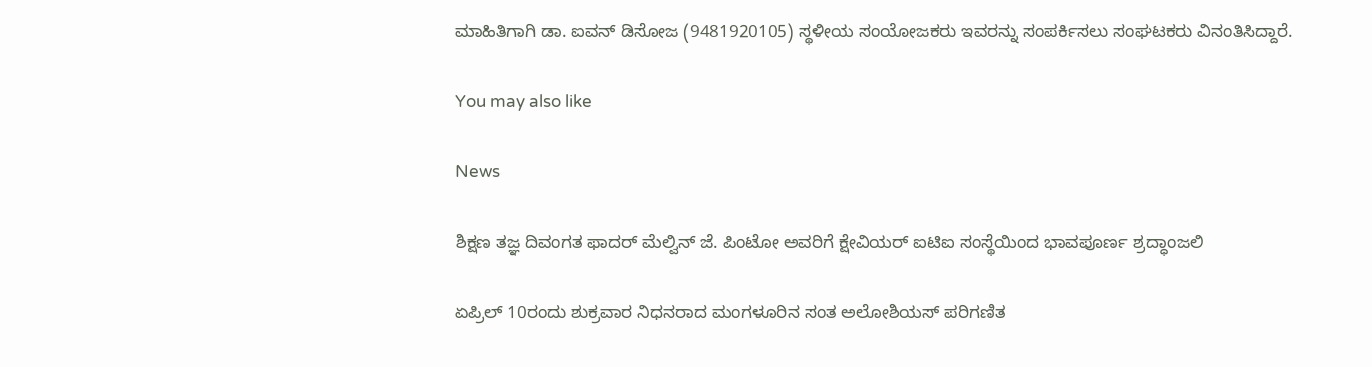ಮಾಹಿತಿಗಾಗಿ ಡಾ. ಐವನ್ ಡಿಸೋಜ (9481920105) ಸ್ಥಳೀಯ ಸಂಯೋಜಕರು ಇವರನ್ನು ಸಂಪರ್ಕಿಸಲು ಸಂಘಟಕರು ವಿನಂತಿಸಿದ್ದಾರೆ.

You may also like

News

ಶಿಕ್ಷಣ ತಜ್ಞ ದಿವಂಗತ ಫಾದರ್ ಮೆಲ್ವಿನ್ ಜೆ. ಪಿಂಟೋ ಅವರಿಗೆ ಕ್ಷೇವಿಯರ್ ಐಟಿಐ ಸಂಸ್ಥೆಯಿಂದ ಭಾವಪೂರ್ಣ ಶ್ರದ್ಧಾಂಜಲಿ

ಏಪ್ರಿಲ್ 10ರಂದು ಶುಕ್ರವಾರ ನಿಧನರಾದ ಮಂಗಳೂರಿನ ಸಂತ ಅಲೋಶಿಯಸ್ ಪರಿಗಣಿತ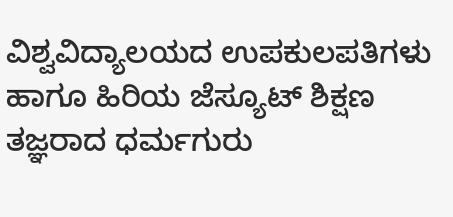ವಿಶ್ವವಿದ್ಯಾಲಯದ ಉಪಕುಲಪತಿಗಳು ಹಾಗೂ ಹಿರಿಯ ಜೆಸ್ಯೂಟ್ ಶಿಕ್ಷಣ ತಜ್ಞರಾದ ಧರ್ಮಗುರು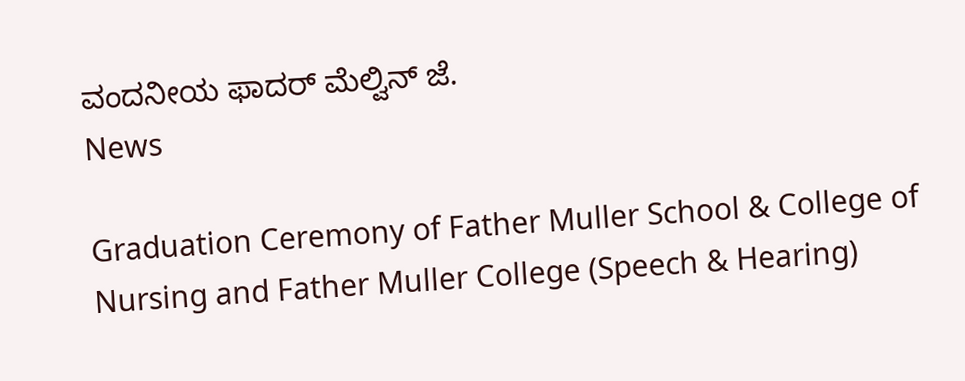ವಂದನೀಯ ಫಾದರ್ ಮೆಲ್ವಿನ್ ಜೆ.
News

Graduation Ceremony of Father Muller School & College of Nursing and Father Muller College (Speech & Hearing)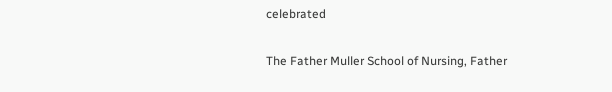celebrated

The Father Muller School of Nursing, Father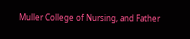Muller College of Nursing, and Father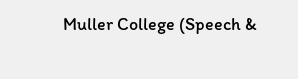Muller College (Speech &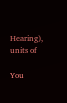Hearing), units of

You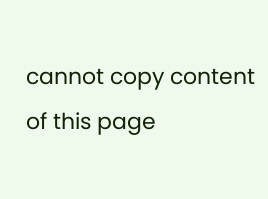cannot copy content of this page